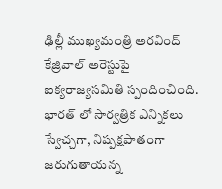ఢిల్లీ ముఖ్యమంత్రి అరవింద్ కేజ్రివాల్ అరెస్టుపై ఐక్యరాజ్యసమితి స్పందించింది. భారత్ లో సార్వత్రిక ఎన్నికలు స్వేచ్చగా, నిష్పక్షపాతంగా జరుగుతాయన్న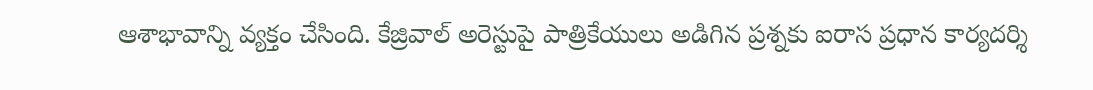ఆశాభావాన్ని వ్యక్తం చేసింది. కేజ్రివాల్ అరెస్టుపై పాత్రికేయులు అడిగిన ప్రశ్నకు ఐరాస ప్రధాన కార్యదర్శి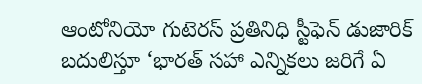ఆంటోనియో గుటెరస్ ప్రతినిధి స్టీఫెన్ డుజారిక్ బదులిస్తూ ‘భారత్ సహా ఎన్నికలు జరిగే ఏ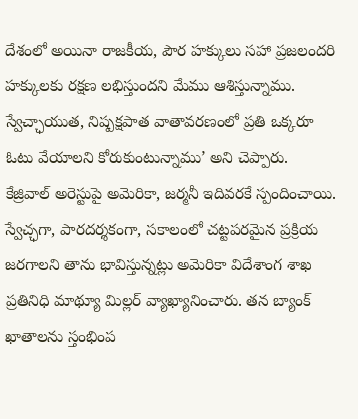దేశంలో అయినా రాజకీయ, పౌర హక్కులు సహా ప్రజలందరి హక్కులకు రక్షణ లభిస్తుందని మేము ఆశిస్తున్నాము. స్వేచ్ఛాయుత, నిష్పక్షపాత వాతావరణంలో ప్రతి ఒక్కరూ ఓటు వేయాలని కోరుకుంటున్నాము’ అని చెప్పారు.
కేజ్రివాల్ అరెస్టుపై అమెరికా, జర్మనీ ఇదివరకే స్పందించాయి. స్వేచ్ఛగా, పారదర్శకంగా, సకాలంలో చట్టపరమైన ప్రక్రియ జరగాలని తాను భావిస్తున్నట్లు అమెరికా విదేశాంగ శాఖ ప్రతినిధి మాథ్యూ మిల్లర్ వ్యాఖ్యానించారు. తన బ్యాంక్ ఖాతాలను స్తంభింప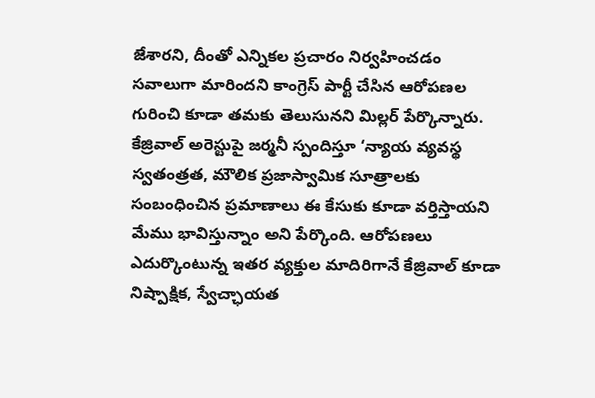జేశారని, దీంతో ఎన్నికల ప్రచారం నిర్వహించడం సవాలుగా మారిందని కాంగ్రెస్ పార్టీ చేసిన ఆరోపణల గురించి కూడా తమకు తెలుసునని మిల్లర్ పేర్కొన్నారు.
కేజ్రివాల్ అరెస్టుపై జర్మనీ స్పందిస్తూ ‘న్యాయ వ్యవస్థ స్వతంత్రత, మౌలిక ప్రజాస్వామిక సూత్రాలకు సంబంధించిన ప్రమాణాలు ఈ కేసుకు కూడా వర్తిస్తాయని మేము భావిస్తున్నాం అని పేర్కొంది. ఆరోపణలు ఎదుర్కొంటున్న ఇతర వ్యక్తుల మాదిరిగానే కేజ్రివాల్ కూడా నిష్పాక్షిక, స్వేచ్ఛాయత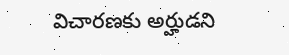విచారణకు అర్హుడని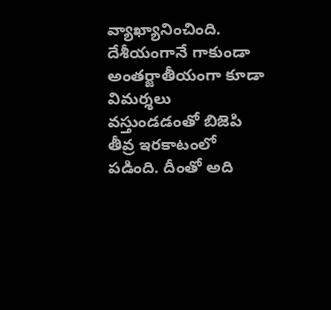వ్యాఖ్యానించింది. దేశీయంగానే గాకుండా అంతర్జాతీయంగా కూడా విమర్శలు వస్తుండడంతో బిజెపి తీవ్ర ఇరకాటంలో పడింది. దీంతో అది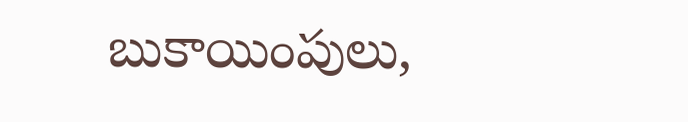బుకాయింపులు,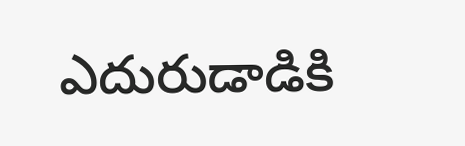ఎదురుడాడికి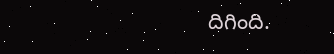దిగింది.